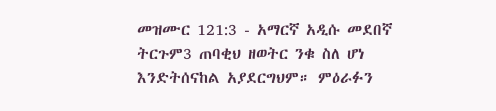መዝሙር 121:3 - አማርኛ አዲሱ መደበኛ ትርጉም3 ጠባቂህ ዘወትር ንቁ ስለ ሆነ እንድትሰናከል አያደርግህም። ምዕራፉን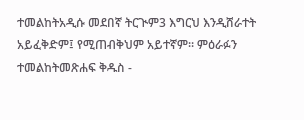ተመልከትአዲሱ መደበኛ ትርጒም3 እግርህ እንዲሸራተት አይፈቅድም፤ የሚጠብቅህም አይተኛም። ምዕራፉን ተመልከትመጽሐፍ ቅዱስ -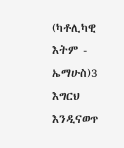(ካቶሊካዊ እትም - ኤማሁስ)3 እግርህ እንዲናወጥ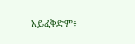አይፈቅድም፥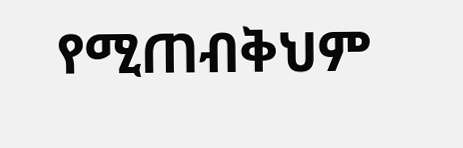የሚጠብቅህም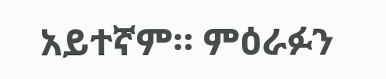አይተኛም። ምዕራፉን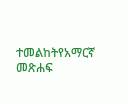ተመልከትየአማርኛ መጽሐፍ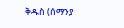ቅዱስ (ሰማንያ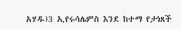አሃዱ)3 ኢየሩሳሌምስ እንደ ከተማ የታነጸች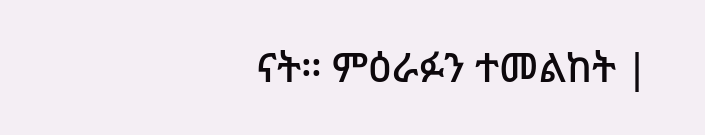ናት። ምዕራፉን ተመልከት |